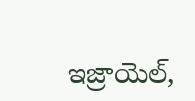ఇజ్రాయెల్,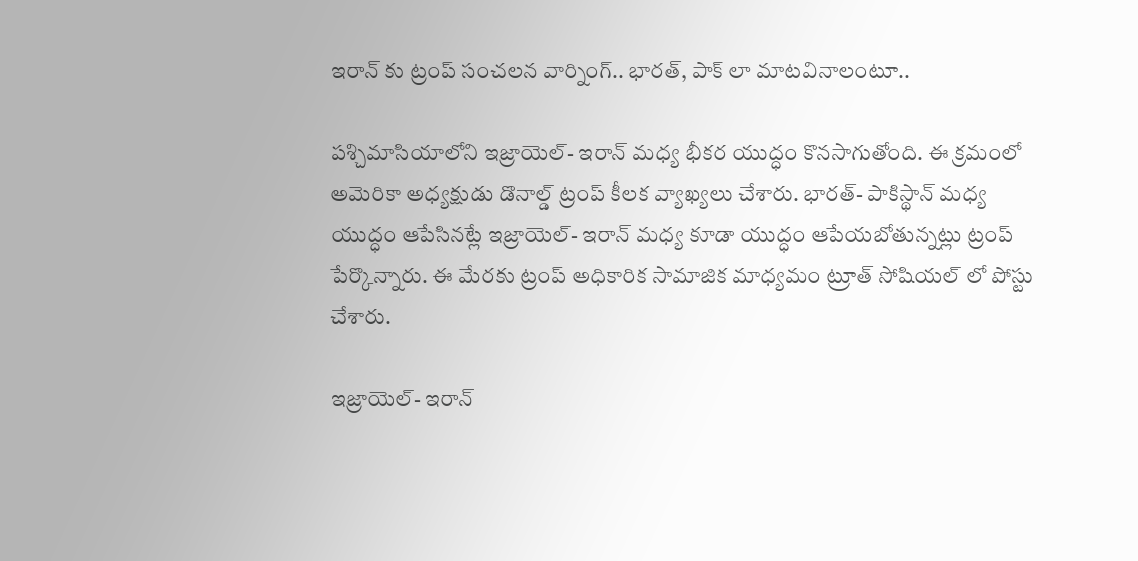ఇరాన్ కు ట్రంప్ సంచలన వార్నింగ్.. భారత్, పాక్ లా మాటవినాలంటూ..

పశ్చిమాసియాలోని ఇజ్రాయెల్- ఇరాన్ మధ్య భీకర యుద్ధం కొనసాగుతోంది. ఈ క్రమంలో అమెరికా అధ్యక్షుడు డొనాల్డ్ ట్రంప్ కీలక వ్యాఖ్యలు చేశారు. భారత్- పాకిస్థాన్ మధ్య యుద్ధం ఆపేసినట్లే ఇజ్రాయెల్- ఇరాన్ మధ్య కూడా యుద్ధం ఆపేయబోతున్నట్లు ట్రంప్ పేర్కొన్నారు. ఈ మేరకు ట్రంప్ అధికారిక సామాజిక మాధ్యమం ట్రూత్ సోషియల్ లో పోస్టు చేశారు.

ఇజ్రాయెల్- ఇరాన్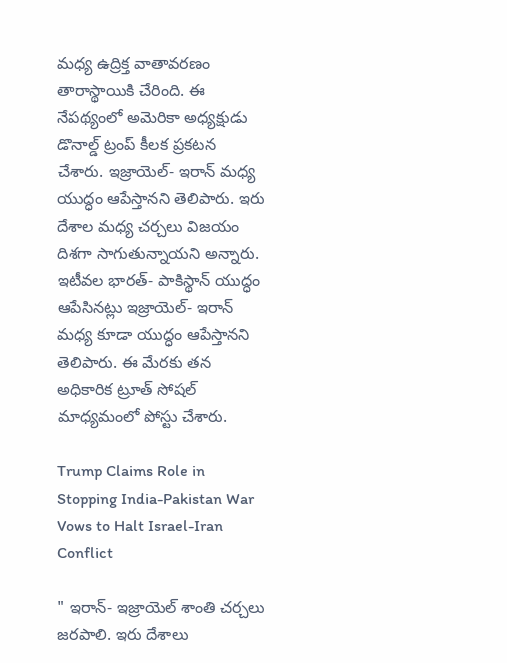మధ్య ఉద్రిక్త వాతావరణం తారాస్థాయికి చేరింది. ఈ నేపథ్యంలో అమెరికా అధ్యక్షుడు డొనాల్డ్ ట్రంప్ కీలక ప్రకటన చేశారు. ఇజ్రాయెల్- ఇరాన్ మధ్య యుద్ధం ఆపేస్తానని తెలిపారు. ఇరు దేశాల మధ్య చర్చలు విజయం దిశగా సాగుతున్నాయని అన్నారు. ఇటీవల భారత్- పాకిస్థాన్ యుద్ధం ఆపేసినట్లు ఇజ్రాయెల్- ఇరాన్ మధ్య కూడా యుద్ధం ఆపేస్తానని తెలిపారు. ఈ మేరకు తన అధికారిక ట్రూత్ సోషల్ మాధ్యమంలో పోస్టు చేశారు.

Trump Claims Role in Stopping India-Pakistan War Vows to Halt Israel-Iran Conflict

" ఇరాన్- ఇజ్రాయెల్ శాంతి చర్చలు జరపాలి. ఇరు దేశాలు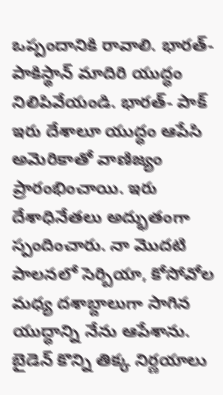ఒప్పందానికి రావాలి. భారత్- పాకిస్థాన్ మాదిరి యుద్ధం నిలిపివేయండి. భారత్- పాక్ ఇరు దేశాలూ యుద్ధం ఆపేసి అమెరికాతో వాణిజ్యం ప్రారంభించాయి. ఇరు దేశాధినేతలు అద్భుతంగా స్పందించారు. నా మొదటి పాలనలో సెర్బియా, కోసోవోల మధ్య దశాబ్దాలుగా సాగిన యుద్ధాన్ని నేను ఆపేశాను. బైడెన్ కొన్ని తిక్క నిర్ణయాలు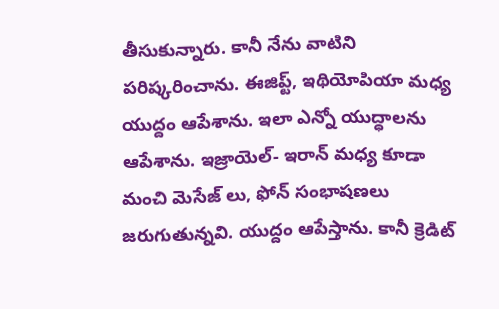తీసుకున్నారు. కానీ నేను వాటిని పరిష్కరించాను. ఈజిప్ట్, ఇథియోపియా మధ్య యుద్దం ఆపేశాను. ఇలా ఎన్నో యుద్ధాలను ఆపేశాను. ఇజ్రాయెల్- ఇరాన్ మధ్య కూడా మంచి మెసేజ్ లు, ఫోన్ సంభాషణలు జరుగుతున్నవి. యుద్దం ఆపేస్తాను. కానీ క్రెడిట్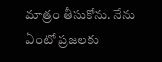మాత్రం తీసుకోను. నేను ఏంటో ప్రజలకు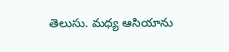తెలుసు. మధ్య ఆసియాను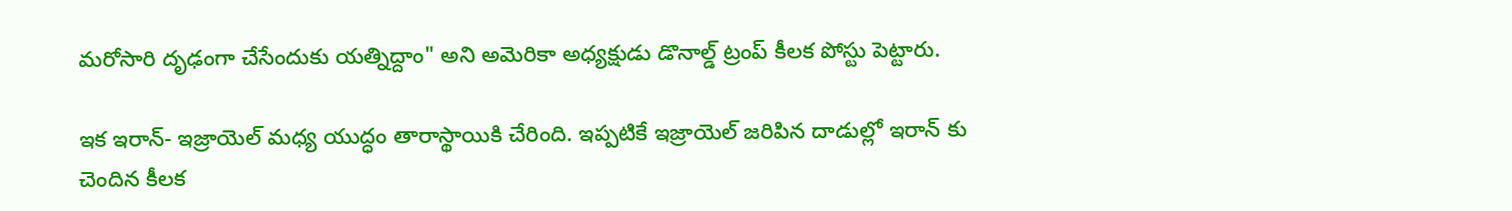మరోసారి దృఢంగా చేసేందుకు యత్నిద్దాం" అని అమెరికా అధ్యక్షుడు డొనాల్డ్ ట్రంప్ కీలక పోస్టు పెట్టారు.

ఇక ఇరాన్- ఇజ్రాయెల్ మధ్య యుద్ధం తారాస్థాయికి చేరింది. ఇప్పటికే ఇజ్రాయెల్ జరిపిన దాడుల్లో ఇరాన్ కు చెందిన కీలక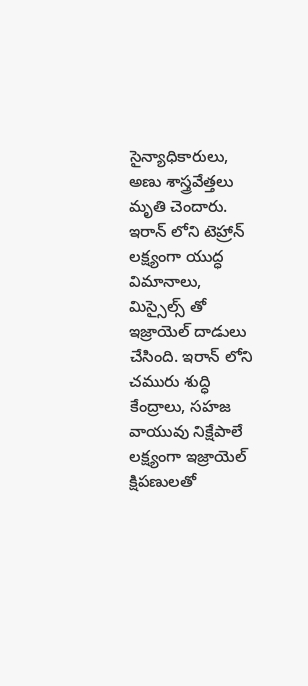సైన్యాధికారులు, అణు శాస్త్రవేత్తలు మృతి చెందారు. ఇరాన్ లోని టెహ్రాన్ లక్ష్యంగా యుద్ధ విమానాలు, మిస్సైల్స్ తో ఇజ్రాయెల్ దాడులు చేసింది. ఇరాన్ లోని చమురు శుద్ధి కేంద్రాలు, సహజ వాయువు నిక్షేపాలే లక్ష్యంగా ఇజ్రాయెల్ క్షిపణులతో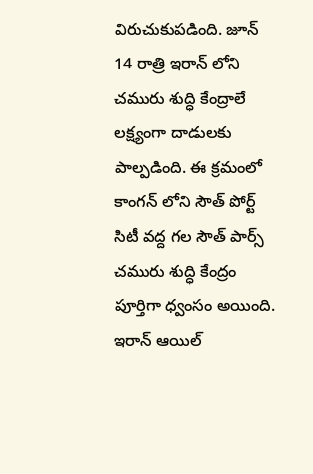విరుచుకుపడింది. జూన్ 14 రాత్రి ఇరాన్ లోని చమురు శుద్ధి కేంద్రాలే లక్ష్యంగా దాడులకు పాల్పడింది. ఈ క్రమంలో కాంగన్ లోని సౌత్ పోర్ట్ సిటీ వద్ద గల సౌత్ పార్స్ చమురు శుద్ధి కేంద్రం పూర్తిగా ధ్వంసం అయింది. ఇరాన్ ఆయిల్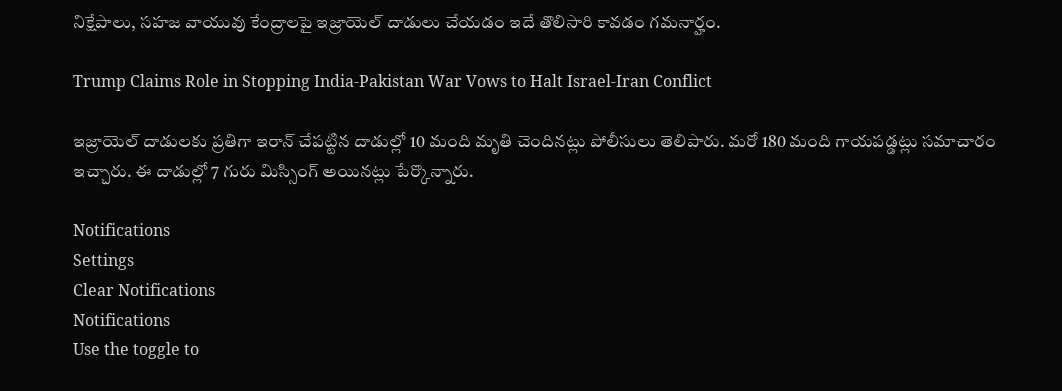నిక్షేపాలు, సహజ వాయువు కేంద్రాలపై ఇజ్రాయెల్ దాడులు చేయడం ఇదే తొలిసారి కావడం గమనార్హం.

Trump Claims Role in Stopping India-Pakistan War Vows to Halt Israel-Iran Conflict

ఇజ్రాయెల్ దాడులకు ప్రతిగా ఇరాన్ చేపట్టిన దాడుల్లో 10 మంది మృతి చెందినట్లు పోలీసులు తెలిపారు. మరో 180 మంది గాయపడ్డట్లు సమాచారం ఇచ్చారు. ఈ దాడుల్లో 7 గురు మిస్సింగ్ అయినట్లు పేర్కొన్నారు.

Notifications
Settings
Clear Notifications
Notifications
Use the toggle to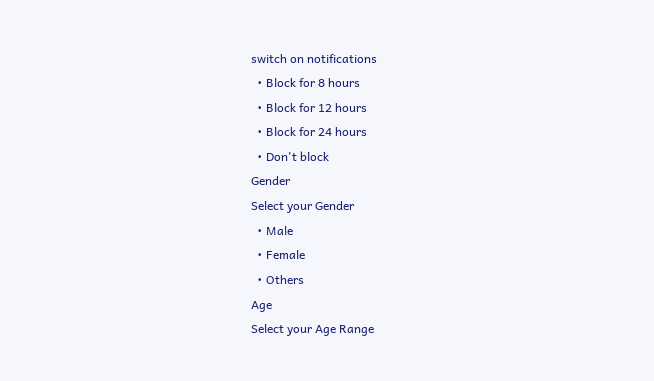switch on notifications
  • Block for 8 hours
  • Block for 12 hours
  • Block for 24 hours
  • Don't block
Gender
Select your Gender
  • Male
  • Female
  • Others
Age
Select your Age Range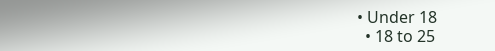• Under 18
  • 18 to 25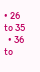• 26 to 35
  • 36 to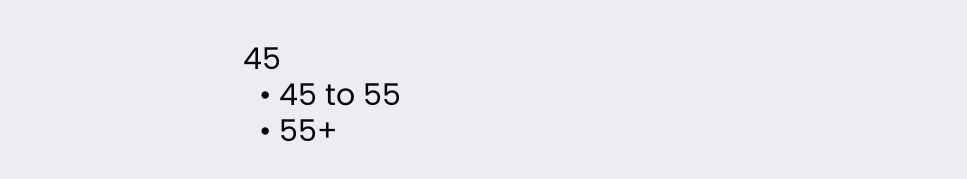45
  • 45 to 55
  • 55+